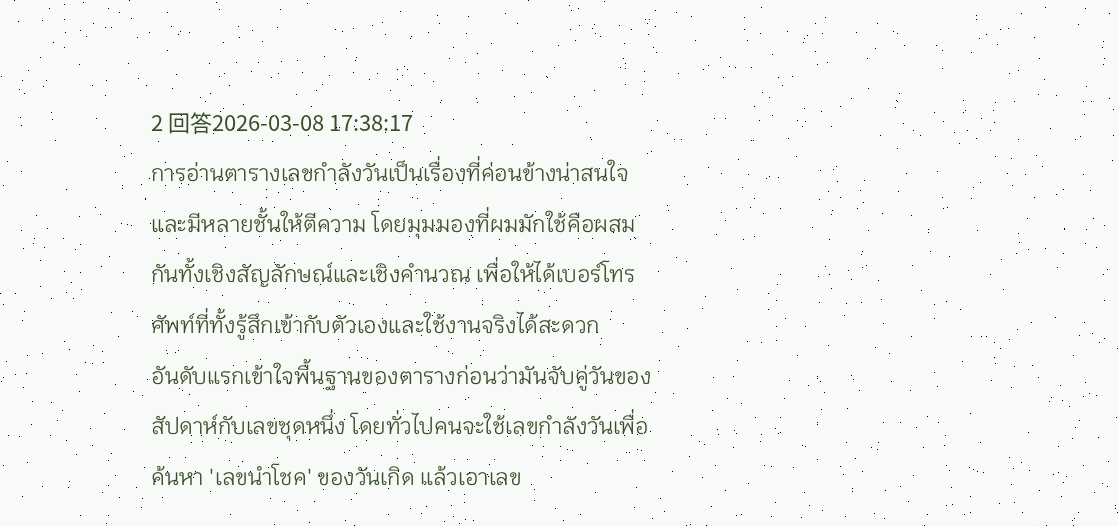2 回答2026-03-08 17:38:17
การอ่านตารางเลขกำลังวันเป็นเรื่องที่ค่อนข้างน่าสนใจและมีหลายชั้นให้ตีความ โดยมุมมองที่ผมมักใช้คือผสมกันทั้งเชิงสัญลักษณ์และเชิงคำนวณ เพื่อให้ได้เบอร์โทรศัพท์ที่ทั้งรู้สึกเข้ากับตัวเองและใช้งานจริงได้สะดวก
อันดับแรกเข้าใจพื้นฐานของตารางก่อนว่ามันจับคู่วันของสัปดาห์กับเลขชุดหนึ่ง โดยทั่วไปคนจะใช้เลขกำลังวันเพื่อค้นหา 'เลขนำโชค' ของวันเกิด แล้วเอาเลข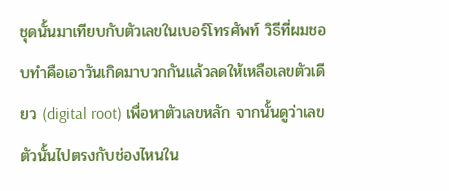ชุดนั้นมาเทียบกับตัวเลขในเบอร์โทรศัพท์ วิธีที่ผมชอบทำคือเอาวันเกิดมาบวกกันแล้วลดให้เหลือเลขตัวเดียว (digital root) เพื่อหาตัวเลขหลัก จากนั้นดูว่าเลขตัวนั้นไปตรงกับช่องไหนใน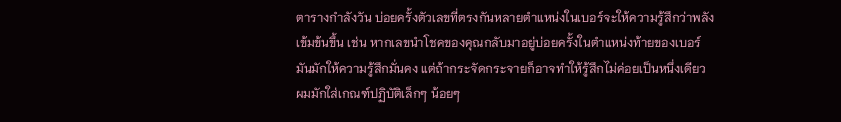ตารางกำลังวัน บ่อยครั้งตัวเลขที่ตรงกันหลายตำแหน่งในเบอร์จะให้ความรู้สึกว่าพลังเข้มข้นขึ้น เช่น หากเลขนำโชคของคุณกลับมาอยู่บ่อยครั้งในตำแหน่งท้ายของเบอร์ มันมักให้ความรู้สึกมั่นคง แต่ถ้ากระจัดกระจายก็อาจทำให้รู้สึกไม่ค่อยเป็นหนึ่งเดียว
ผมมักใส่เกณฑ์ปฏิบัติเล็กๆ น้อยๆ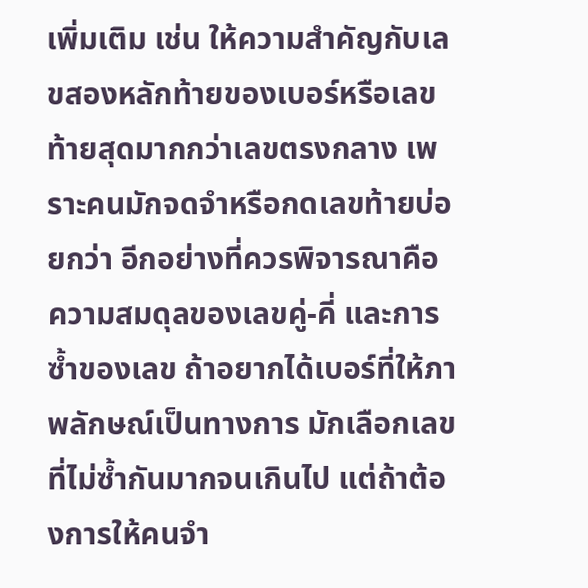เพิ่มเติม เช่น ให้ความสำคัญกับเลขสองหลักท้ายของเบอร์หรือเลขท้ายสุดมากกว่าเลขตรงกลาง เพราะคนมักจดจำหรือกดเลขท้ายบ่อยกว่า อีกอย่างที่ควรพิจารณาคือความสมดุลของเลขคู่-คี่ และการซ้ำของเลข ถ้าอยากได้เบอร์ที่ให้ภาพลักษณ์เป็นทางการ มักเลือกเลขที่ไม่ซ้ำกันมากจนเกินไป แต่ถ้าต้องการให้คนจำ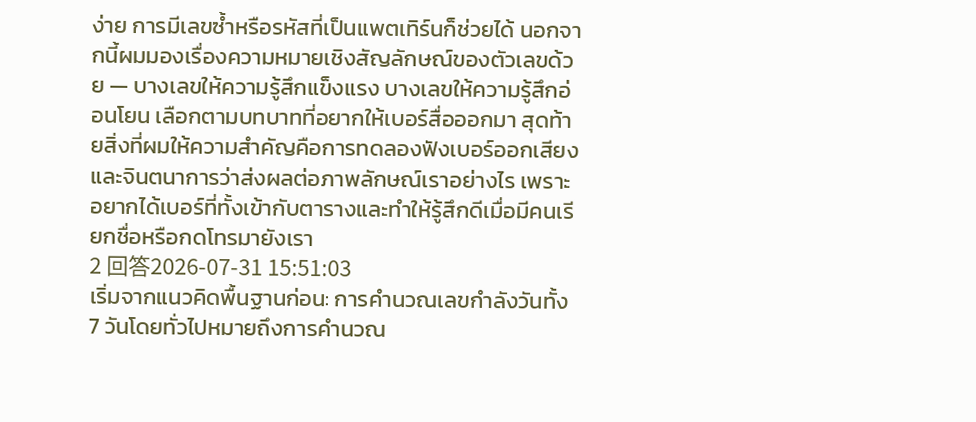ง่าย การมีเลขซ้ำหรือรหัสที่เป็นแพตเทิร์นก็ช่วยได้ นอกจากนี้ผมมองเรื่องความหมายเชิงสัญลักษณ์ของตัวเลขด้วย — บางเลขให้ความรู้สึกแข็งแรง บางเลขให้ความรู้สึกอ่อนโยน เลือกตามบทบาทที่อยากให้เบอร์สื่อออกมา สุดท้ายสิ่งที่ผมให้ความสำคัญคือการทดลองฟังเบอร์ออกเสียงและจินตนาการว่าส่งผลต่อภาพลักษณ์เราอย่างไร เพราะอยากได้เบอร์ที่ทั้งเข้ากับตารางและทำให้รู้สึกดีเมื่อมีคนเรียกชื่อหรือกดโทรมายังเรา
2 回答2026-07-31 15:51:03
เริ่มจากแนวคิดพื้นฐานก่อน: การคำนวณเลขกำลังวันทั้ง 7 วันโดยทั่วไปหมายถึงการคำนวณ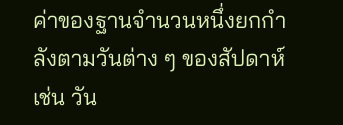ค่าของฐานจำนวนหนึ่งยกกำลังตามวันต่าง ๆ ของสัปดาห์ เช่น วัน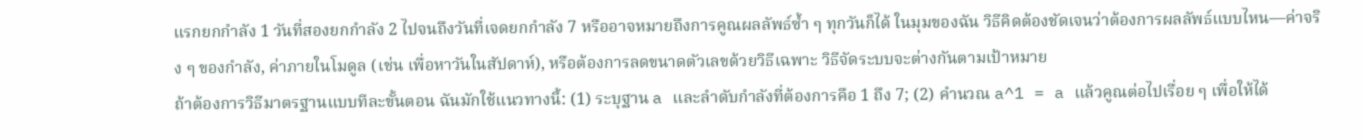แรกยกกำลัง 1 วันที่สองยกกำลัง 2 ไปจนถึงวันที่เจดยกกำลัง 7 หรืออาจหมายถึงการคูณผลลัพธ์ซ้ำ ๆ ทุกวันก็ได้ ในมุมของฉัน วิธีคิดต้องชัดเจนว่าต้องการผลลัพธ์แบบไหน—ค่าจริง ๆ ของกำลัง, ค่าภายในโมดูล (เช่น เพื่อหาวันในสัปดาห์), หรือต้องการลดขนาดตัวเลขด้วยวิธีเฉพาะ วิธีจัดระบบจะต่างกันตามเป้าหมาย
ถ้าต้องการวิธีมาตรฐานแบบทีละขั้นตอน ฉันมักใช้แนวทางนี้: (1) ระบุฐาน a และลำดับกำลังที่ต้องการคือ 1 ถึง 7; (2) คำนวณ a^1 = a แล้วคูณต่อไปเรื่อย ๆ เพื่อให้ได้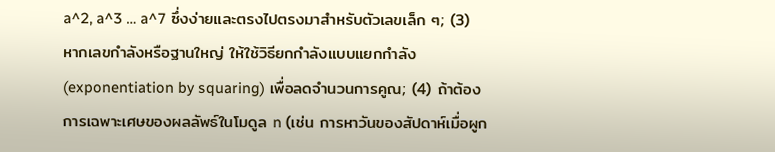a^2, a^3 … a^7 ซึ่งง่ายและตรงไปตรงมาสำหรับตัวเลขเล็ก ๆ; (3) หากเลขกำลังหรือฐานใหญ่ ให้ใช้วิธียกกำลังแบบแยกกำลัง (exponentiation by squaring) เพื่อลดจำนวนการคูณ; (4) ถ้าต้องการเฉพาะเศษของผลลัพธ์ในโมดูล n (เช่น การหาวันของสัปดาห์เมื่อผูก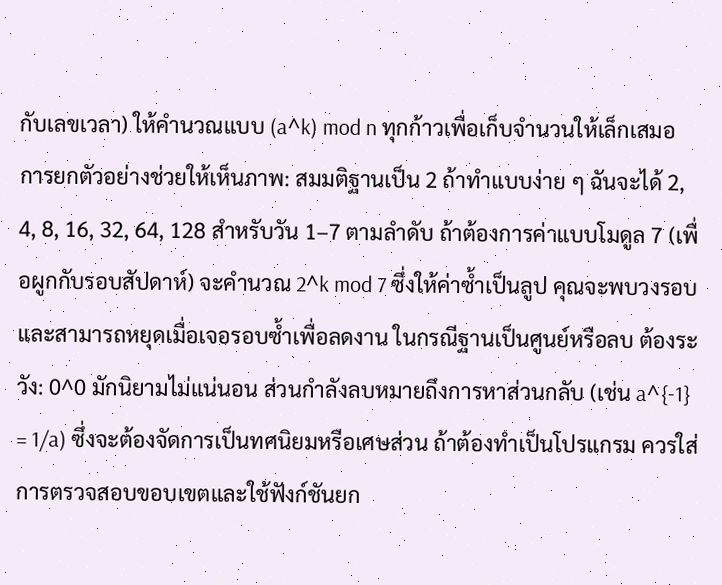กับเลขเวลา) ให้คำนวณแบบ (a^k) mod n ทุกก้าวเพื่อเก็บจำนวนให้เล็กเสมอ
การยกตัวอย่างช่วยให้เห็นภาพ: สมมติฐานเป็น 2 ถ้าทำแบบง่าย ๆ ฉันจะได้ 2, 4, 8, 16, 32, 64, 128 สำหรับวัน 1–7 ตามลำดับ ถ้าต้องการค่าแบบโมดูล 7 (เพื่อผูกกับรอบสัปดาห์) จะคำนวณ 2^k mod 7 ซึ่งให้ค่าซ้ำเป็นลูป คุณจะพบวงรอบและสามารถหยุดเมื่อเจอรอบซ้ำเพื่อลดงาน ในกรณีฐานเป็นศูนย์หรือลบ ต้องระวัง: 0^0 มักนิยามไม่แน่นอน ส่วนกำลังลบหมายถึงการหาส่วนกลับ (เช่น a^{-1} = 1/a) ซึ่งจะต้องจัดการเป็นทศนิยมหรือเศษส่วน ถ้าต้องทำเป็นโปรแกรม ควรใส่การตรวจสอบขอบเขตและใช้ฟังก์ชันยก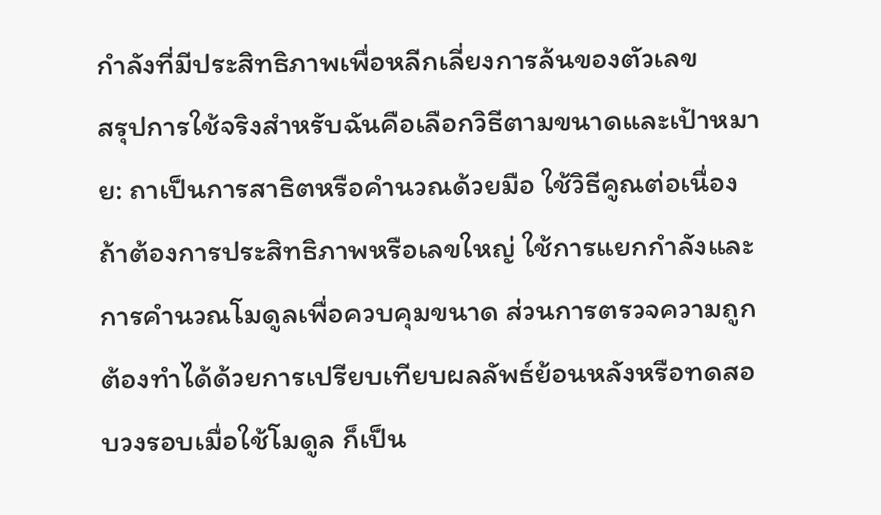กำลังที่มีประสิทธิภาพเพื่อหลีกเลี่ยงการล้นของตัวเลข
สรุปการใช้จริงสำหรับฉันคือเลือกวิธีตามขนาดและเป้าหมาย: ถาเป็นการสาธิตหรือคำนวณด้วยมือ ใช้วิธีคูณต่อเนื่อง ถ้าต้องการประสิทธิภาพหรือเลขใหญ่ ใช้การแยกกำลังและการคำนวณโมดูลเพื่อควบคุมขนาด ส่วนการตรวจความถูกต้องทำได้ด้วยการเปรียบเทียบผลลัพธ์ย้อนหลังหรือทดสอบวงรอบเมื่อใช้โมดูล ก็เป็น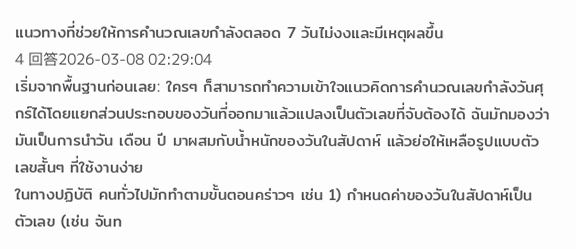แนวทางที่ช่วยให้การคำนวณเลขกำลังตลอด 7 วันไม่งงและมีเหตุผลขึ้น
4 回答2026-03-08 02:29:04
เริ่มจากพื้นฐานก่อนเลย: ใครๆ ก็สามารถทำความเข้าใจแนวคิดการคำนวณเลขกำลังวันศุกร์ได้โดยแยกส่วนประกอบของวันที่ออกมาแล้วแปลงเป็นตัวเลขที่จับต้องได้ ฉันมักมองว่ามันเป็นการนำวัน เดือน ปี มาผสมกับน้ำหนักของวันในสัปดาห์ แล้วย่อให้เหลือรูปแบบตัวเลขสั้นๆ ที่ใช้งานง่าย
ในทางปฏิบัติ คนทั่วไปมักทำตามขั้นตอนคร่าวๆ เช่น 1) กำหนดค่าของวันในสัปดาห์เป็นตัวเลข (เช่น จันท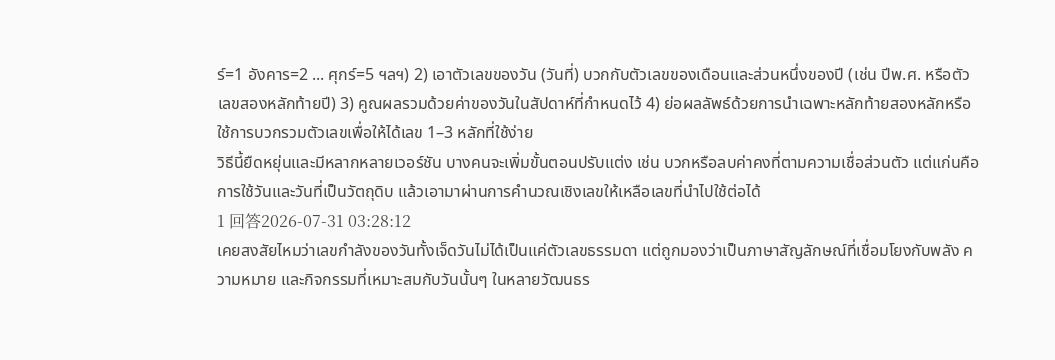ร์=1 อังคาร=2 ... ศุกร์=5 ฯลฯ) 2) เอาตัวเลขของวัน (วันที่) บวกกับตัวเลขของเดือนและส่วนหนึ่งของปี (เช่น ปีพ.ศ. หรือตัวเลขสองหลักท้ายปี) 3) คูณผลรวมด้วยค่าของวันในสัปดาห์ที่กำหนดไว้ 4) ย่อผลลัพธ์ด้วยการนำเฉพาะหลักท้ายสองหลักหรือใช้การบวกรวมตัวเลขเพื่อให้ได้เลข 1–3 หลักที่ใช้ง่าย
วิธีนี้ยืดหยุ่นและมีหลากหลายเวอร์ชัน บางคนจะเพิ่มขั้นตอนปรับแต่ง เช่น บวกหรือลบค่าคงที่ตามความเชื่อส่วนตัว แต่แก่นคือการใช้วันและวันที่เป็นวัตถุดิบ แล้วเอามาผ่านการคำนวณเชิงเลขให้เหลือเลขที่นำไปใช้ต่อได้
1 回答2026-07-31 03:28:12
เคยสงสัยไหมว่าเลขกำลังของวันทั้งเจ็ดวันไม่ได้เป็นแค่ตัวเลขธรรมดา แต่ถูกมองว่าเป็นภาษาสัญลักษณ์ที่เชื่อมโยงกับพลัง ความหมาย และกิจกรรมที่เหมาะสมกับวันนั้นๆ ในหลายวัฒนธร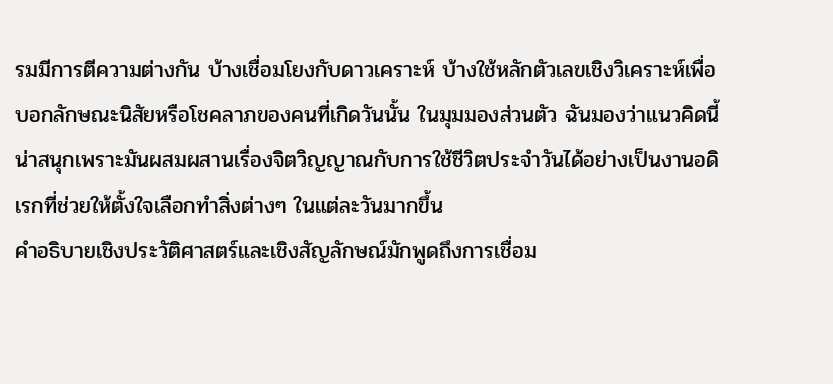รมมีการตีความต่างกัน บ้างเชื่อมโยงกับดาวเคราะห์ บ้างใช้หลักตัวเลขเชิงวิเคราะห์เพื่อบอกลักษณะนิสัยหรือโชคลาภของคนที่เกิดวันนั้น ในมุมมองส่วนตัว ฉันมองว่าแนวคิดนี้น่าสนุกเพราะมันผสมผสานเรื่องจิตวิญญาณกับการใช้ชีวิตประจำวันได้อย่างเป็นงานอดิเรกที่ช่วยให้ตั้งใจเลือกทำสิ่งต่างๆ ในแต่ละวันมากขึ้น
คำอธิบายเชิงประวัติศาสตร์และเชิงสัญลักษณ์มักพูดถึงการเชื่อม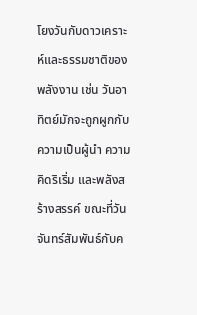โยงวันกับดาวเคราะห์และธรรมชาติของพลังงาน เช่น วันอาทิตย์มักจะถูกผูกกับความเป็นผู้นำ ความคิดริเริ่ม และพลังสร้างสรรค์ ขณะที่วันจันทร์สัมพันธ์กับค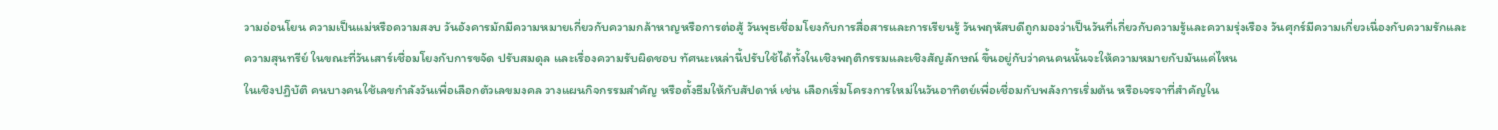วามอ่อนโยน ความเป็นแม่หรือความสงบ วันอังคารมักมีความหมายเกี่ยวกับความกล้าหาญหรือการต่อสู้ วันพุธเชื่อมโยงกับการสื่อสารและการเรียนรู้ วันพฤหัสบดีถูกมองว่าเป็นวันที่เกี่ยวกับความรู้และความรุ่งเรือง วันศุกร์มีความเกี่ยวเนื่องกับความรักและความสุนทรีย์ ในขณะที่วันเสาร์เชื่อมโยงกับการขจัด ปรับสมดุล และเรื่องความรับผิดชอบ ทัศนะเหล่านี้ปรับใช้ได้ทั้งในเชิงพฤติกรรมและเชิงสัญลักษณ์ ขึ้นอยู่กับว่าคนคนนั้นจะให้ความหมายกับมันแค่ไหน
ในเชิงปฏิบัติ คนบางคนใช้เลขกำลังวันเพื่อเลือกตัวเลขมงคล วางแผนกิจกรรมสำคัญ หรือตั้งธีมให้กับสัปดาห์ เช่น เลือกเริ่มโครงการใหม่ในวันอาทิตย์เพื่อเชื่อมกับพลังการเริ่มต้น หรือเจรจาที่สำคัญใน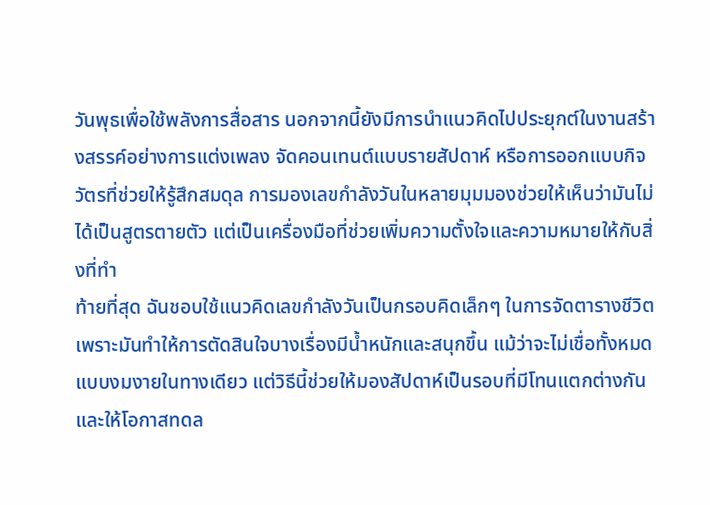วันพุธเพื่อใช้พลังการสื่อสาร นอกจากนี้ยังมีการนำแนวคิดไปประยุกต์ในงานสร้างสรรค์อย่างการแต่งเพลง จัดคอนเทนต์แบบรายสัปดาห์ หรือการออกแบบกิจวัตรที่ช่วยให้รู้สึกสมดุล การมองเลขกำลังวันในหลายมุมมองช่วยให้เห็นว่ามันไม่ได้เป็นสูตรตายตัว แต่เป็นเครื่องมือที่ช่วยเพิ่มความตั้งใจและความหมายให้กับสิ่งที่ทำ
ท้ายที่สุด ฉันชอบใช้แนวคิดเลขกำลังวันเป็นกรอบคิดเล็กๆ ในการจัดตารางชีวิต เพราะมันทำให้การตัดสินใจบางเรื่องมีน้ำหนักและสนุกขึ้น แม้ว่าจะไม่เชื่อทั้งหมดแบบงมงายในทางเดียว แต่วิธีนี้ช่วยให้มองสัปดาห์เป็นรอบที่มีโทนแตกต่างกันและให้โอกาสทดล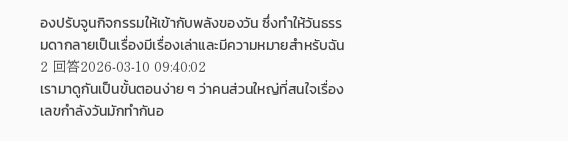องปรับจูนกิจกรรมให้เข้ากับพลังของวัน ซึ่งทำให้วันธรรมดากลายเป็นเรื่องมีเรื่องเล่าและมีความหมายสำหรับฉัน
2 回答2026-03-10 09:40:02
เรามาดูกันเป็นขั้นตอนง่าย ๆ ว่าคนส่วนใหญ่ที่สนใจเรื่องเลขกำลังวันมักทำกันอ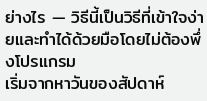ย่างไร — วิธีนี้เป็นวิธีที่เข้าใจง่ายและทำได้ด้วยมือโดยไม่ต้องพึ่งโปรแกรม
เริ่มจากหาวันของสัปดาห์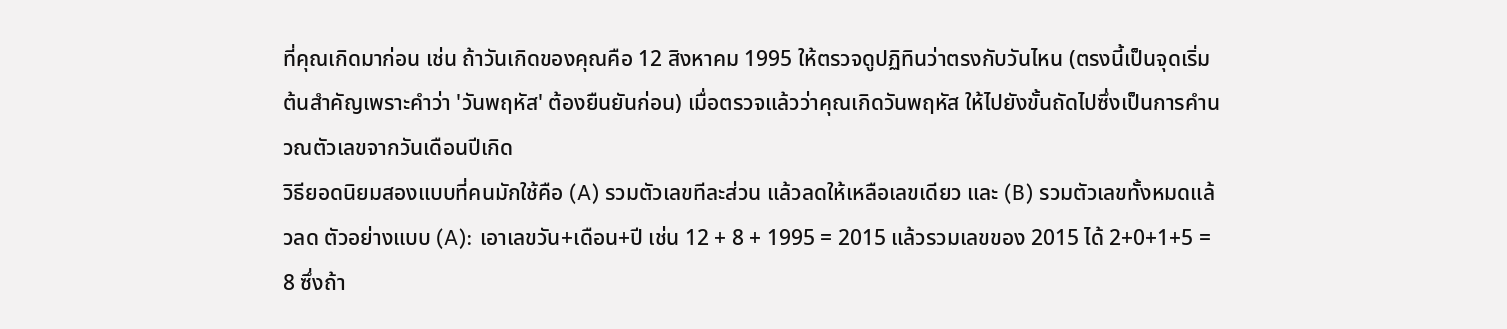ที่คุณเกิดมาก่อน เช่น ถ้าวันเกิดของคุณคือ 12 สิงหาคม 1995 ให้ตรวจดูปฏิทินว่าตรงกับวันไหน (ตรงนี้เป็นจุดเริ่มต้นสำคัญเพราะคำว่า 'วันพฤหัส' ต้องยืนยันก่อน) เมื่อตรวจแล้วว่าคุณเกิดวันพฤหัส ให้ไปยังขั้นถัดไปซึ่งเป็นการคำนวณตัวเลขจากวันเดือนปีเกิด
วิธียอดนิยมสองแบบที่คนมักใช้คือ (A) รวมตัวเลขทีละส่วน แล้วลดให้เหลือเลขเดียว และ (B) รวมตัวเลขทั้งหมดแล้วลด ตัวอย่างแบบ (A): เอาเลขวัน+เดือน+ปี เช่น 12 + 8 + 1995 = 2015 แล้วรวมเลขของ 2015 ได้ 2+0+1+5 = 8 ซึ่งถ้า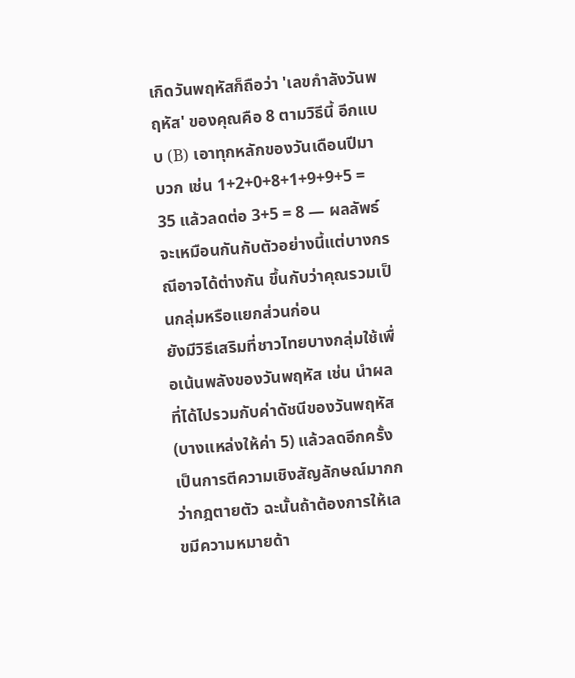เกิดวันพฤหัสก็ถือว่า 'เลขกำลังวันพฤหัส' ของคุณคือ 8 ตามวิธีนี้ อีกแบบ (B) เอาทุกหลักของวันเดือนปีมาบวก เช่น 1+2+0+8+1+9+9+5 = 35 แล้วลดต่อ 3+5 = 8 — ผลลัพธ์จะเหมือนกันกับตัวอย่างนี้แต่บางกรณีอาจได้ต่างกัน ขึ้นกับว่าคุณรวมเป็นกลุ่มหรือแยกส่วนก่อน
ยังมีวิธีเสริมที่ชาวไทยบางกลุ่มใช้เพื่อเน้นพลังของวันพฤหัส เช่น นำผลที่ได้ไปรวมกับค่าดัชนีของวันพฤหัส (บางแหล่งให้ค่า 5) แล้วลดอีกครั้ง เป็นการตีความเชิงสัญลักษณ์มากกว่ากฎตายตัว ฉะนั้นถ้าต้องการให้เลขมีความหมายด้า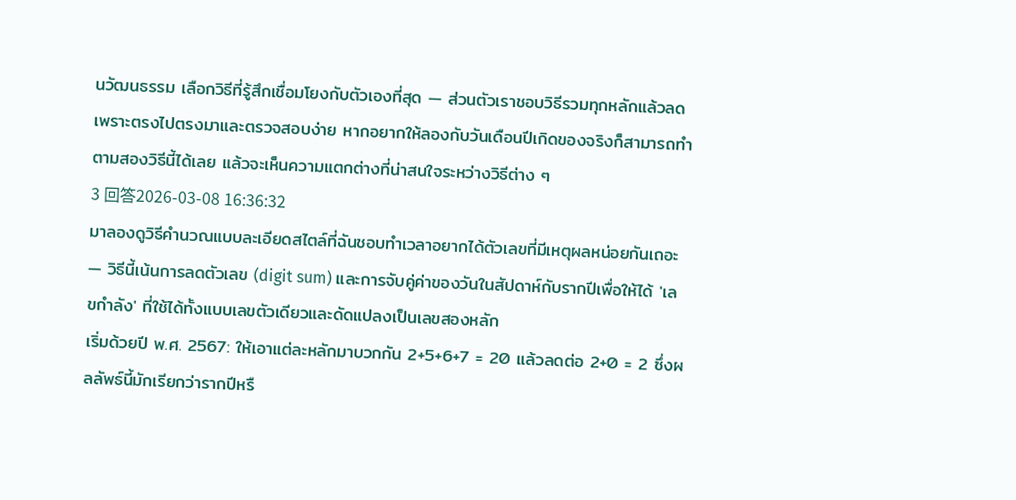นวัฒนธรรม เลือกวิธีที่รู้สึกเชื่อมโยงกับตัวเองที่สุด — ส่วนตัวเราชอบวิธีรวมทุกหลักแล้วลดเพราะตรงไปตรงมาและตรวจสอบง่าย หากอยากให้ลองกับวันเดือนปีเกิดของจริงก็สามารถทำตามสองวิธีนี้ได้เลย แล้วจะเห็นความแตกต่างที่น่าสนใจระหว่างวิธีต่าง ๆ
3 回答2026-03-08 16:36:32
มาลองดูวิธีคำนวณแบบละเอียดสไตล์ที่ฉันชอบทำเวลาอยากได้ตัวเลขที่มีเหตุผลหน่อยกันเถอะ — วิธีนี้เน้นการลดตัวเลข (digit sum) และการจับคู่ค่าของวันในสัปดาห์กับรากปีเพื่อให้ได้ 'เลขกำลัง' ที่ใช้ได้ทั้งแบบเลขตัวเดียวและดัดแปลงเป็นเลขสองหลัก
เริ่มด้วยปี พ.ศ. 2567: ให้เอาแต่ละหลักมาบวกกัน 2+5+6+7 = 20 แล้วลดต่อ 2+0 = 2 ซึ่งผลลัพธ์นี้มักเรียกว่ารากปีหรื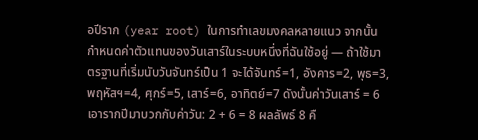อปีราก (year root) ในการทำเลขมงคลหลายแนว จากนั้นกำหนดค่าตัวแทนของวันเสาร์ในระบบหนึ่งที่ฉันใช้อยู่ — ถ้าใช้มาตรฐานที่เริ่มนับวันจันทร์เป็น 1 จะได้จันทร์=1, อังคาร=2, พุธ=3, พฤหัสฯ=4, ศุกร์=5, เสาร์=6, อาทิตย์=7 ดังนั้นค่าวันเสาร์ = 6
เอารากปีมาบวกกับค่าวัน: 2 + 6 = 8 ผลลัพธ์ 8 คื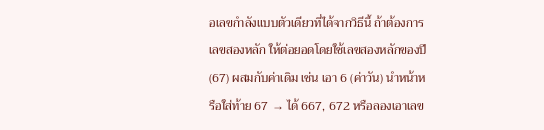อเลขกำลังแบบตัวเดียวที่ได้จากวิธีนี้ ถ้าต้องการเลขสองหลัก ให้ต่อยอดโดยใช้เลขสองหลักของปี (67) ผสมกับค่าเดิม เช่น เอา 6 (ค่าวัน) นำหน้าหรือใส่ท้าย 67 → ได้ 667, 672 หรือลองเอาเลข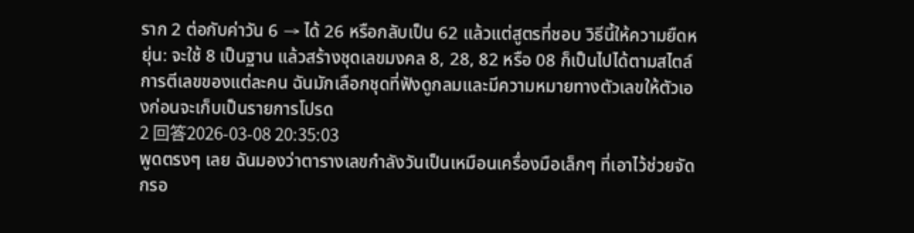ราก 2 ต่อกับค่าวัน 6 → ได้ 26 หรือกลับเป็น 62 แล้วแต่สูตรที่ชอบ วิธีนี้ให้ความยืดหยุ่น: จะใช้ 8 เป็นฐาน แล้วสร้างชุดเลขมงคล 8, 28, 82 หรือ 08 ก็เป็นไปได้ตามสไตล์การตีเลขของแต่ละคน ฉันมักเลือกชุดที่ฟังดูกลมและมีความหมายทางตัวเลขให้ตัวเองก่อนจะเก็บเป็นรายการโปรด
2 回答2026-03-08 20:35:03
พูดตรงๆ เลย ฉันมองว่าตารางเลขกำลังวันเป็นเหมือนเครื่องมือเล็กๆ ที่เอาไว้ช่วยจัดกรอ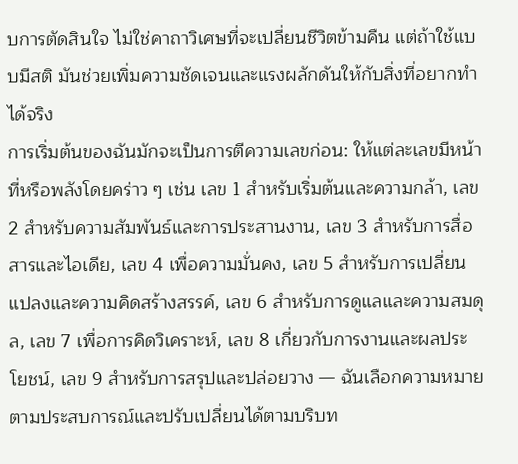บการตัดสินใจ ไม่ใช่คาถาวิเศษที่จะเปลี่ยนชีวิตข้ามคืน แต่ถ้าใช้แบบมีสติ มันช่วยเพิ่มความชัดเจนและแรงผลักดันให้กับสิ่งที่อยากทำได้จริง
การเริ่มต้นของฉันมักจะเป็นการตีความเลขก่อน: ให้แต่ละเลขมีหน้าที่หรือพลังโดยคร่าว ๆ เช่น เลข 1 สำหรับเริ่มต้นและความกล้า, เลข 2 สำหรับความสัมพันธ์และการประสานงาน, เลข 3 สำหรับการสื่อสารและไอเดีย, เลข 4 เพื่อความมั่นคง, เลข 5 สำหรับการเปลี่ยนแปลงและความคิดสร้างสรรค์, เลข 6 สำหรับการดูแลและความสมดุล, เลข 7 เพื่อการคิดวิเคราะห์, เลข 8 เกี่ยวกับการงานและผลประโยชน์, เลข 9 สำหรับการสรุปและปล่อยวาง — ฉันเลือกความหมายตามประสบการณ์และปรับเปลี่ยนได้ตามบริบท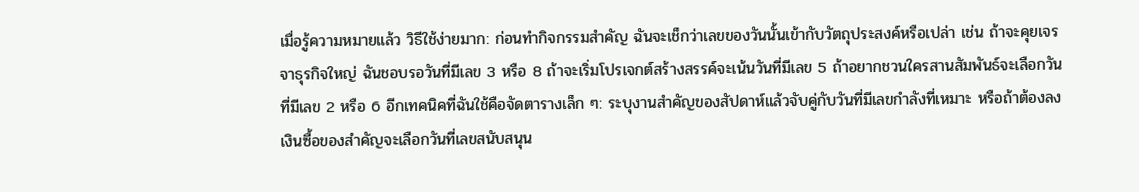เมื่อรู้ความหมายแล้ว วิธีใช้ง่ายมาก: ก่อนทำกิจกรรมสำคัญ ฉันจะเช็กว่าเลขของวันนั้นเข้ากับวัตถุประสงค์หรือเปล่า เช่น ถ้าจะคุยเจรจาธุรกิจใหญ่ ฉันชอบรอวันที่มีเลข 3 หรือ 8 ถ้าจะเริ่มโปรเจกต์สร้างสรรค์จะเน้นวันที่มีเลข 5 ถ้าอยากชวนใครสานสัมพันธ์จะเลือกวันที่มีเลข 2 หรือ 6 อีกเทคนิคที่ฉันใช้คือจัดตารางเล็ก ๆ: ระบุงานสำคัญของสัปดาห์แล้วจับคู่กับวันที่มีเลขกำลังที่เหมาะ หรือถ้าต้องลงเงินซื้อของสำคัญจะเลือกวันที่เลขสนับสนุน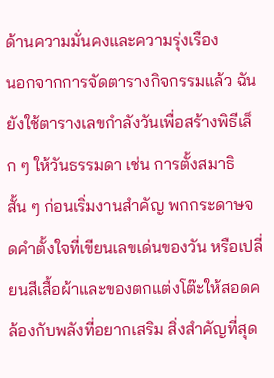ด้านความมั่นคงและความรุ่งเรือง
นอกจากการจัดตารางกิจกรรมแล้ว ฉันยังใช้ตารางเลขกำลังวันเพื่อสร้างพิธีเล็ก ๆ ให้วันธรรมดา เช่น การตั้งสมาธิสั้น ๆ ก่อนเริ่มงานสำคัญ พกกระดาษจดคำตั้งใจที่เขียนเลขเด่นของวัน หรือเปลี่ยนสีเสื้อผ้าและของตกแต่งโต๊ะให้สอดคล้องกับพลังที่อยากเสริม สิ่งสำคัญที่สุด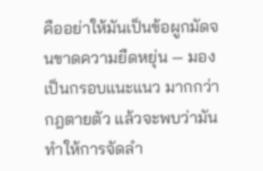คืออย่าให้มันเป็นข้อผูกมัดจนขาดความยืดหยุ่น — มองเป็นกรอบแนะแนว มากกว่ากฎตายตัว แล้วจะพบว่ามันทำให้การจัดลำ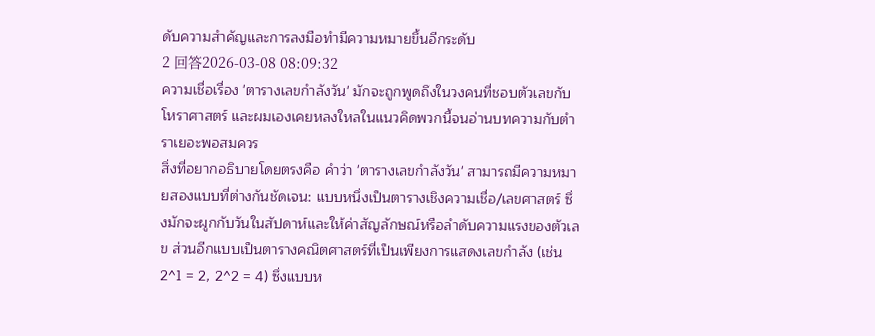ดับความสำคัญและการลงมือทำมีความหมายขึ้นอีกระดับ
2 回答2026-03-08 08:09:32
ความเชื่อเรื่อง 'ตารางเลขกำลังวัน' มักจะถูกพูดถึงในวงคนที่ชอบตัวเลขกับโหราศาสตร์ และผมเองเคยหลงใหลในแนวคิดพวกนี้จนอ่านบทความกับตำราเยอะพอสมควร
สิ่งที่อยากอธิบายโดยตรงคือ คำว่า 'ตารางเลขกำลังวัน' สามารถมีความหมายสองแบบที่ต่างกันชัดเจน: แบบหนึ่งเป็นตารางเชิงความเชื่อ/เลขศาสตร์ ซึ่งมักจะผูกกับวันในสัปดาห์และให้ค่าสัญลักษณ์หรือลำดับความแรงของตัวเลข ส่วนอีกแบบเป็นตารางคณิตศาสตร์ที่เป็นเพียงการแสดงเลขกำลัง (เช่น 2^1 = 2, 2^2 = 4) ซึ่งแบบห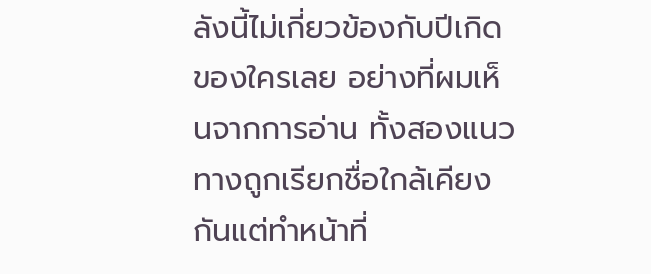ลังนี้ไม่เกี่ยวข้องกับปีเกิดของใครเลย อย่างที่ผมเห็นจากการอ่าน ทั้งสองแนวทางถูกเรียกชื่อใกล้เคียงกันแต่ทำหน้าที่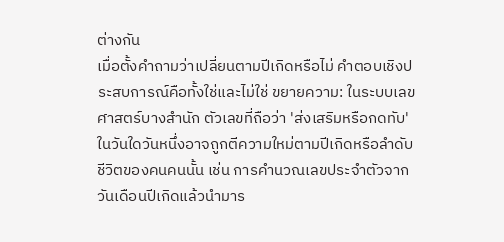ต่างกัน
เมื่อตั้งคำถามว่าเปลี่ยนตามปีเกิดหรือไม่ คำตอบเชิงประสบการณ์คือทั้งใช่และไม่ใช่ ขยายความ: ในระบบเลขศาสตร์บางสำนัก ตัวเลขที่ถือว่า 'ส่งเสริมหรือกดทับ' ในวันใดวันหนึ่งอาจถูกตีความใหม่ตามปีเกิดหรือลำดับชีวิตของคนคนนั้น เช่น การคำนวณเลขประจำตัวจากวันเดือนปีเกิดแล้วนำมาร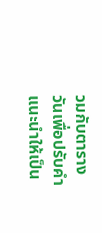วมกับตารางวันเพื่อปรับคำแนะนำให้เป็น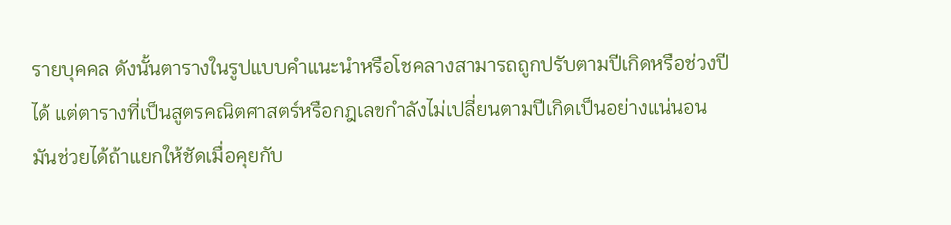รายบุคคล ดังนั้นตารางในรูปแบบคำแนะนำหรือโชคลางสามารถถูกปรับตามปีเกิดหรือช่วงปีได้ แต่ตารางที่เป็นสูตรคณิตศาสตร์หรือกฎเลขกำลังไม่เปลี่ยนตามปีเกิดเป็นอย่างแน่นอน
มันช่วยได้ถ้าแยกให้ชัดเมื่อคุยกับ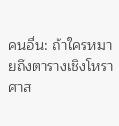คนอื่น: ถ้าใครหมายถึงตารางเชิงโหราศาส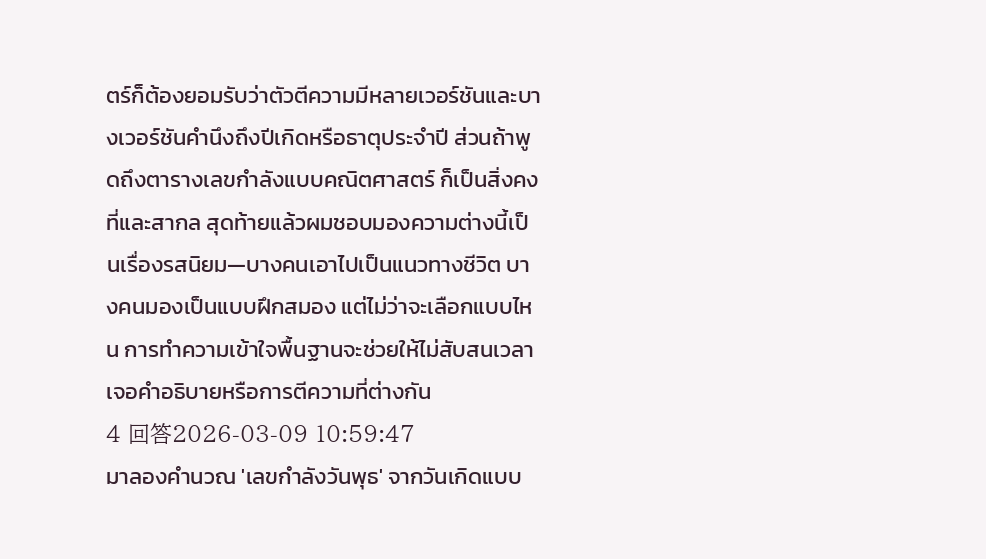ตร์ก็ต้องยอมรับว่าตัวตีความมีหลายเวอร์ชันและบางเวอร์ชันคำนึงถึงปีเกิดหรือธาตุประจำปี ส่วนถ้าพูดถึงตารางเลขกำลังแบบคณิตศาสตร์ ก็เป็นสิ่งคงที่และสากล สุดท้ายแล้วผมชอบมองความต่างนี้เป็นเรื่องรสนิยม—บางคนเอาไปเป็นแนวทางชีวิต บางคนมองเป็นแบบฝึกสมอง แต่ไม่ว่าจะเลือกแบบไหน การทำความเข้าใจพื้นฐานจะช่วยให้ไม่สับสนเวลาเจอคำอธิบายหรือการตีความที่ต่างกัน
4 回答2026-03-09 10:59:47
มาลองคำนวณ 'เลขกำลังวันพุธ' จากวันเกิดแบบ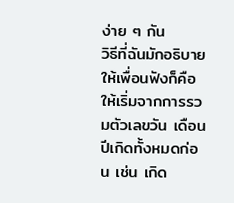ง่าย ๆ กัน
วิธีที่ฉันมักอธิบายให้เพื่อนฟังก็คือให้เริ่มจากการรวมตัวเลขวัน เดือน ปีเกิดทั้งหมดก่อน เช่น เกิด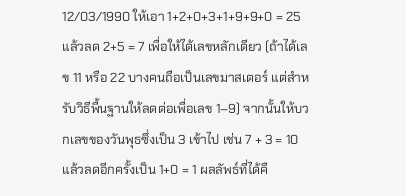12/03/1990 ให้เอา 1+2+0+3+1+9+9+0 = 25 แล้วลด 2+5 = 7 เพื่อให้ได้เลขหลักเดียว (ถ้าได้เลข 11 หรือ 22 บางคนถือเป็นเลขมาสเตอร์ แต่สำหรับวิธีพื้นฐานให้ลดต่อเพื่อเลข 1–9) จากนั้นให้บวกเลขของวันพุธซึ่งเป็น 3 เข้าไป เช่น 7 + 3 = 10 แล้วลดอีกครั้งเป็น 1+0 = 1 ผลลัพธ์ที่ได้คื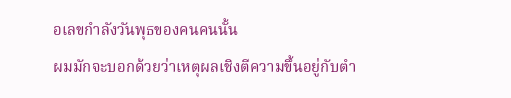อเลขกำลังวันพุธของคนคนนั้น
ผมมักจะบอกด้วยว่าเหตุผลเชิงตีความขึ้นอยู่กับตำ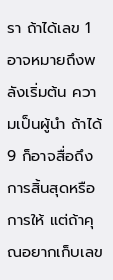รา ถ้าได้เลข 1 อาจหมายถึงพลังเริ่มต้น ความเป็นผู้นำ ถ้าได้ 9 ก็อาจสื่อถึงการสิ้นสุดหรือการให้ แต่ถ้าคุณอยากเก็บเลข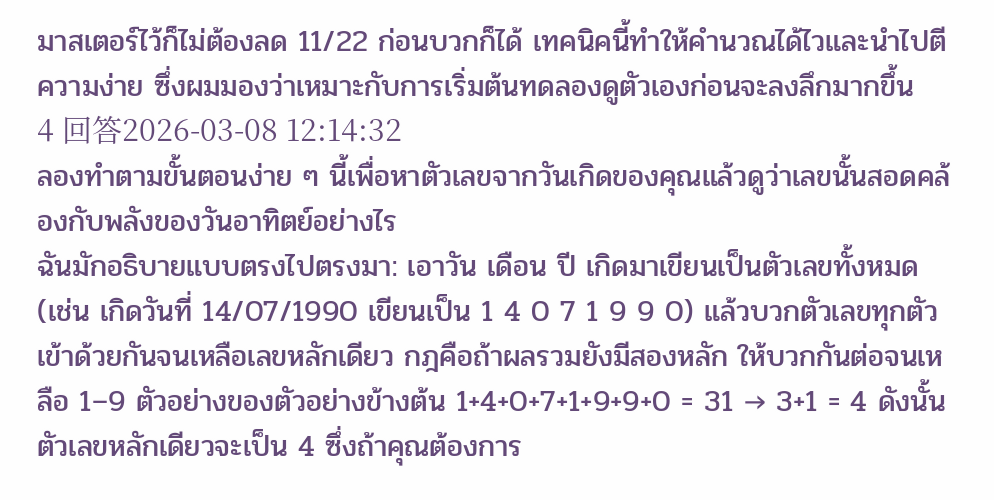มาสเตอร์ไว้ก็ไม่ต้องลด 11/22 ก่อนบวกก็ได้ เทคนิคนี้ทำให้คำนวณได้ไวและนำไปตีความง่าย ซึ่งผมมองว่าเหมาะกับการเริ่มต้นทดลองดูตัวเองก่อนจะลงลึกมากขึ้น
4 回答2026-03-08 12:14:32
ลองทำตามขั้นตอนง่าย ๆ นี้เพื่อหาตัวเลขจากวันเกิดของคุณแล้วดูว่าเลขนั้นสอดคล้องกับพลังของวันอาทิตย์อย่างไร
ฉันมักอธิบายแบบตรงไปตรงมา: เอาวัน เดือน ปี เกิดมาเขียนเป็นตัวเลขทั้งหมด (เช่น เกิดวันที่ 14/07/1990 เขียนเป็น 1 4 0 7 1 9 9 0) แล้วบวกตัวเลขทุกตัวเข้าด้วยกันจนเหลือเลขหลักเดียว กฎคือถ้าผลรวมยังมีสองหลัก ให้บวกกันต่อจนเหลือ 1–9 ตัวอย่างของตัวอย่างข้างต้น 1+4+0+7+1+9+9+0 = 31 → 3+1 = 4 ดังนั้นตัวเลขหลักเดียวจะเป็น 4 ซึ่งถ้าคุณต้องการ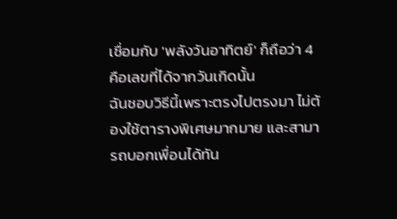เชื่อมกับ 'พลังวันอาทิตย์' ก็ถือว่า 4 คือเลขที่ได้จากวันเกิดนั้น
ฉันชอบวิธีนี้เพราะตรงไปตรงมา ไม่ต้องใช้ตารางพิเศษมากมาย และสามารถบอกเพื่อนได้ทัน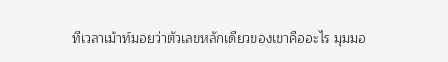ทีเวลาเม้าท์มอยว่าตัวเลขหลักเดียวของเขาคืออะไร มุมมอ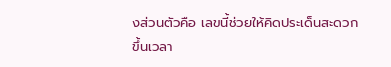งส่วนตัวคือ เลขนี้ช่วยให้คิดประเด็นสะดวกขึ้นเวลา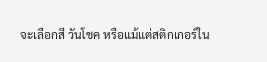จะเลือกสี วันโชค หรือแม้แต่สติกเกอร์ใน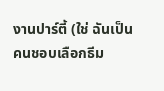งานปาร์ตี้ (ใช่ ฉันเป็นคนชอบเลือกธีม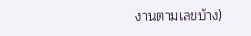งานตามเลขบ้าง)